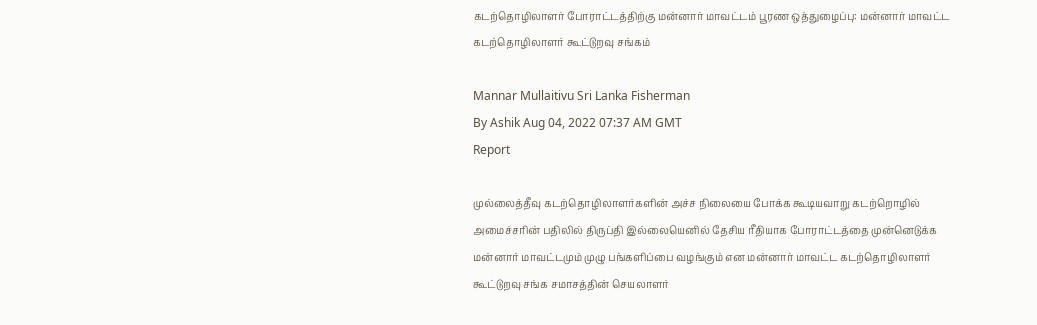கடற்தொழிலாளர் போராட்டத்திற்கு மன்னார் மாவட்டம் பூரண ஒத்துழைப்பு: மன்னார் மாவட்ட கடற்தொழிலாளர் கூட்டுறவு சங்கம்

Mannar Mullaitivu Sri Lanka Fisherman
By Ashik Aug 04, 2022 07:37 AM GMT
Report

முல்லைத்தீவு கடற்தொழிலாளர்களின் அச்ச நிலையை போக்க கூடியவாறு கடற்றொழில் அமைச்சரின் பதிலில் திருப்தி இல்லையெனில் தேசிய ரீதியாக போராட்டத்தை முன்னெடுக்க மன்னார் மாவட்டமும் முழு பங்களிப்பை வழங்கும் என மன்னார் மாவட்ட கடற்தொழிலாளர் கூட்டுறவு சங்க சமாசத்தின் செயலாளர்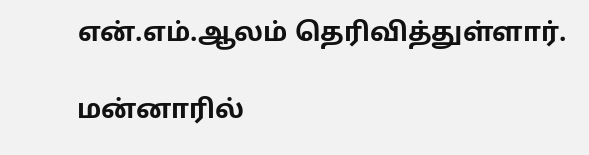என்.எம்.ஆலம் தெரிவித்துள்ளார்.

மன்னாரில்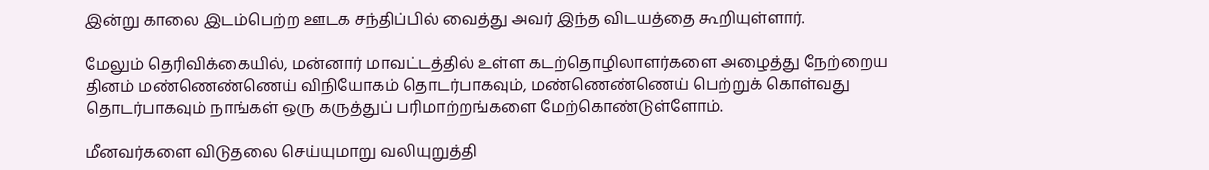இன்று காலை இடம்பெற்ற ஊடக சந்திப்பில் வைத்து அவர் இந்த விடயத்தை கூறியுள்ளார்.

மேலும் தெரிவிக்கையில், மன்னார் மாவட்டத்தில் உள்ள கடற்தொழிலாளர்களை அழைத்து நேற்றைய தினம் மண்ணெண்ணெய் விநியோகம் தொடர்பாகவும், மண்ணெண்ணெய் பெற்றுக் கொள்வது தொடர்பாகவும் நாங்கள் ஒரு கருத்துப் பரிமாற்றங்களை மேற்கொண்டுள்ளோம்.

மீனவர்களை விடுதலை செய்யுமாறு வலியுறுத்தி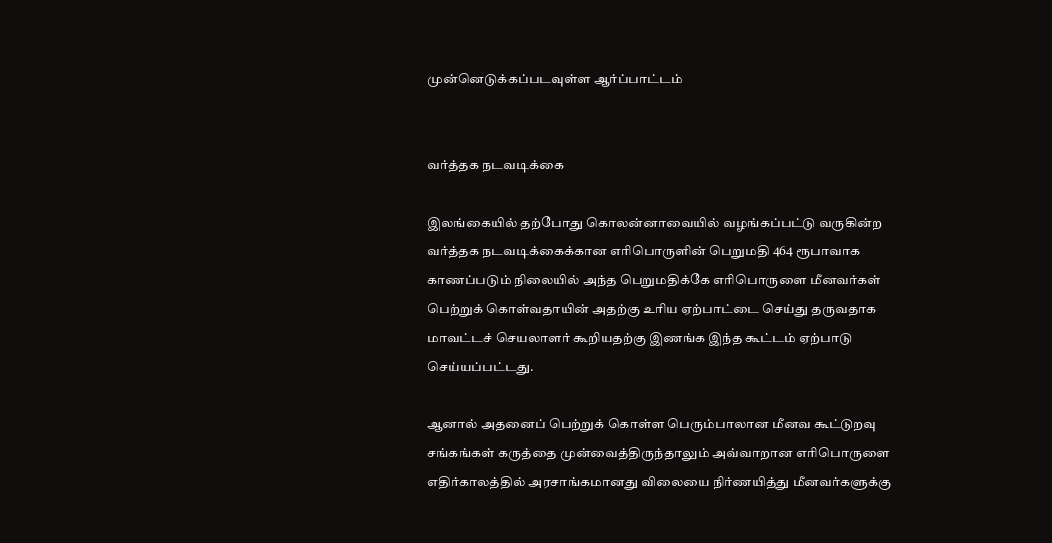முன்னெடுக்கப்படவுள்ள ஆர்ப்பாட்டம்


வர்த்தக நடவடிக்கை

இலங்கையில் தற்போது கொலன்னாவையில் வழங்கப்பட்டு வருகின்ற வர்த்தக நடவடிக்கைக்கான எரிபொருளின் பெறுமதி 464 ரூபாவாக காணப்படும் நிலையில் அந்த பெறுமதிக்கே எரிபொருளை மீனவர்கள் பெற்றுக் கொள்வதாயின் அதற்கு உரிய ஏற்பாட்டை செய்து தருவதாக மாவட்டச் செயலாளர் கூறியதற்கு இணங்க இந்த கூட்டம் ஏற்பாடு செய்யப்பட்டது.

ஆனால் அதனைப் பெற்றுக் கொள்ள பெரும்பாலான மீனவ கூட்டுறவு சங்கங்கள் கருத்தை முன்வைத்திருந்தாலும் அவ்வாறான எரிபொருளை எதிர்காலத்தில் அரசாங்கமானது விலையை நிர்ணயித்து மீனவர்களுக்கு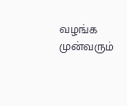வழங்க முன்வரும்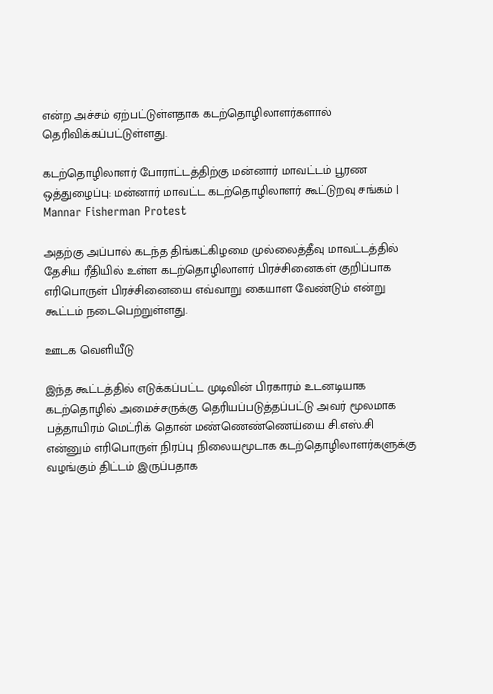என்ற அச்சம் ஏற்பட்டுள்ளதாக கடற்தொழிலாளர்களால் தெரிவிக்கப்பட்டுள்ளது.

கடற்தொழிலாளர் போராட்டத்திற்கு மன்னார் மாவட்டம் பூரண ஒத்துழைப்பு: மன்னார் மாவட்ட கடற்தொழிலாளர் கூட்டுறவு சங்கம் | Mannar Fisherman Protest

அதற்கு அப்பால் கடந்த திங்கட்கிழமை முல்லைத்தீவு மாவட்டத்தில் தேசிய ரீதியில் உள்ள கடற்தொழிலாளர் பிரச்சினைகள் குறிப்பாக எரிபொருள் பிரச்சினையை எவ்வாறு கையாள வேண்டும் என்று கூட்டம் நடைபெற்றுள்ளது.

ஊடக வெளியீடு

இந்த கூட்டத்தில் எடுக்கப்பட்ட முடிவின் பிரகாரம் உடனடியாக கடற்தொழில் அமைச்சருக்கு தெரியப்படுத்தப்பட்டு அவர் மூலமாக பத்தாயிரம் மெட்ரிக் தொன் மண்ணெண்ணெய்யை சி.எஸ்.சி என்னும் எரிபொருள் நிரப்பு நிலையமூடாக கடற்தொழிலாளர்களுக்கு வழங்கும் திட்டம் இருப்பதாக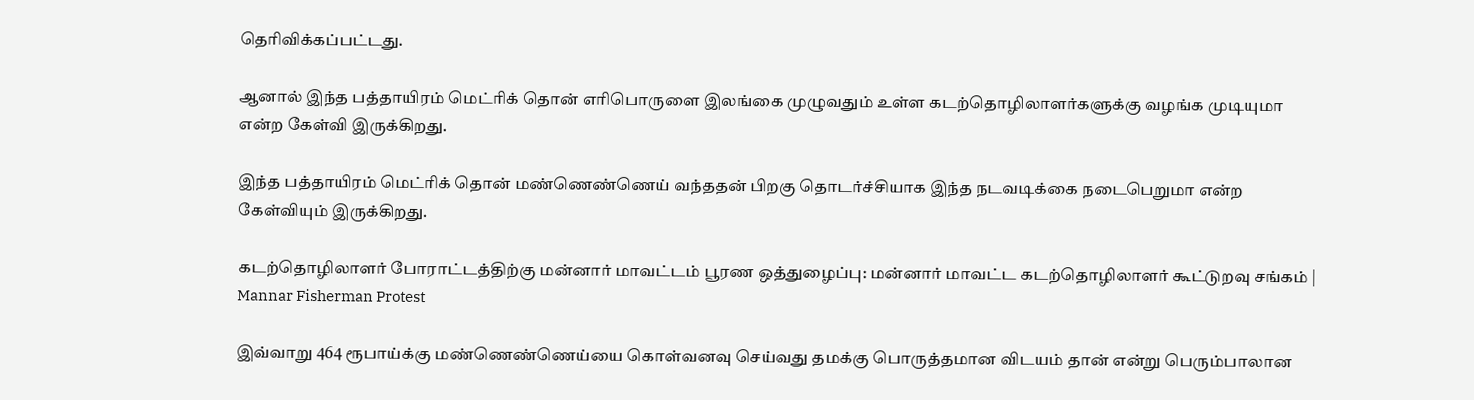தெரிவிக்கப்பட்டது.

ஆனால் இந்த பத்தாயிரம் மெட்ரிக் தொன் எரிபொருளை இலங்கை முழுவதும் உள்ள கடற்தொழிலாளர்களுக்கு வழங்க முடியுமா என்ற கேள்வி இருக்கிறது.

இந்த பத்தாயிரம் மெட்ரிக் தொன் மண்ணெண்ணெய் வந்ததன் பிறகு தொடர்ச்சியாக இந்த நடவடிக்கை நடைபெறுமா என்ற கேள்வியும் இருக்கிறது.

கடற்தொழிலாளர் போராட்டத்திற்கு மன்னார் மாவட்டம் பூரண ஒத்துழைப்பு: மன்னார் மாவட்ட கடற்தொழிலாளர் கூட்டுறவு சங்கம் | Mannar Fisherman Protest

இவ்வாறு 464 ரூபாய்க்கு மண்ணெண்ணெய்யை கொள்வனவு செய்வது தமக்கு பொருத்தமான விடயம் தான் என்று பெரும்பாலான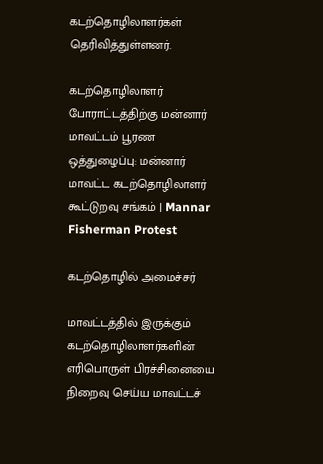கடற்தொழிலாளர்கள் தெரிவித்துள்ளனர்.

கடற்தொழிலாளர் போராட்டத்திற்கு மன்னார் மாவட்டம் பூரண ஒத்துழைப்பு: மன்னார் மாவட்ட கடற்தொழிலாளர் கூட்டுறவு சங்கம் | Mannar Fisherman Protest

கடற்தொழில் அமைச்சர்

மாவட்டத்தில் இருக்கும் கடற்தொழிலாளர்களின் எரிபொருள் பிரச்சினையை நிறைவு செய்ய மாவட்டச்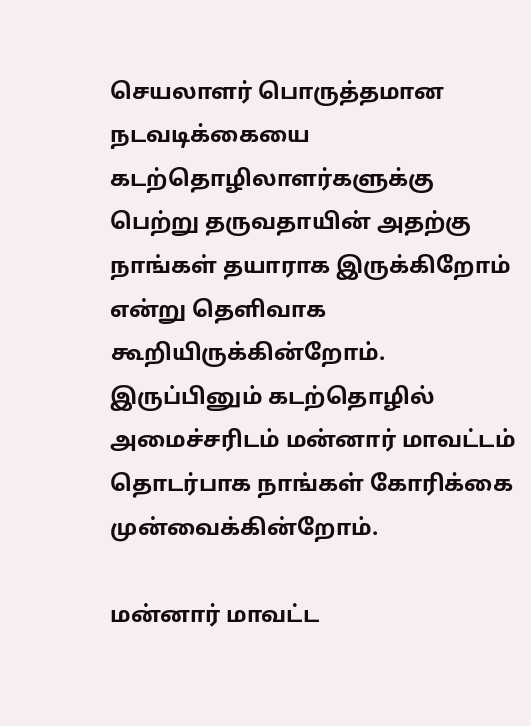செயலாளர் பொருத்தமான நடவடிக்கையை கடற்தொழிலாளர்களுக்கு பெற்று தருவதாயின் அதற்கு நாங்கள் தயாராக இருக்கிறோம் என்று தெளிவாக கூறியிருக்கின்றோம். இருப்பினும் கடற்தொழில் அமைச்சரிடம் மன்னார் மாவட்டம் தொடர்பாக நாங்கள் கோரிக்கை முன்வைக்கின்றோம்.

மன்னார் மாவட்ட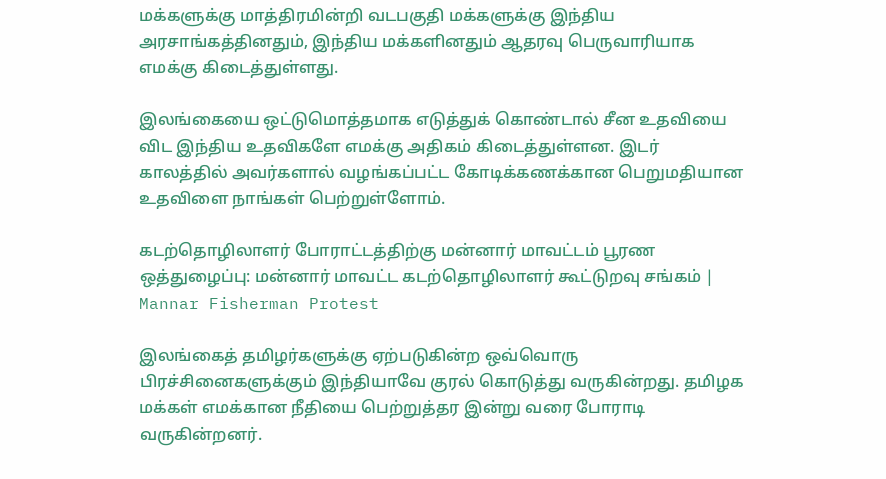மக்களுக்கு மாத்திரமின்றி வடபகுதி மக்களுக்கு இந்திய அரசாங்கத்தினதும், இந்திய மக்களினதும் ஆதரவு பெருவாரியாக எமக்கு கிடைத்துள்ளது.

இலங்கையை ஒட்டுமொத்தமாக எடுத்துக் கொண்டால் சீன உதவியை விட இந்திய உதவிகளே எமக்கு அதிகம் கிடைத்துள்ளன. இடர் காலத்தில் அவர்களால் வழங்கப்பட்ட கோடிக்கணக்கான பெறுமதியான உதவிளை நாங்கள் பெற்றுள்ளோம்.

கடற்தொழிலாளர் போராட்டத்திற்கு மன்னார் மாவட்டம் பூரண ஒத்துழைப்பு: மன்னார் மாவட்ட கடற்தொழிலாளர் கூட்டுறவு சங்கம் | Mannar Fisherman Protest

இலங்கைத் தமிழர்களுக்கு ஏற்படுகின்ற ஒவ்வொரு பிரச்சினைகளுக்கும் இந்தியாவே குரல் கொடுத்து வருகின்றது. தமிழக மக்கள் எமக்கான நீதியை பெற்றுத்தர இன்று வரை போராடி வருகின்றனர்.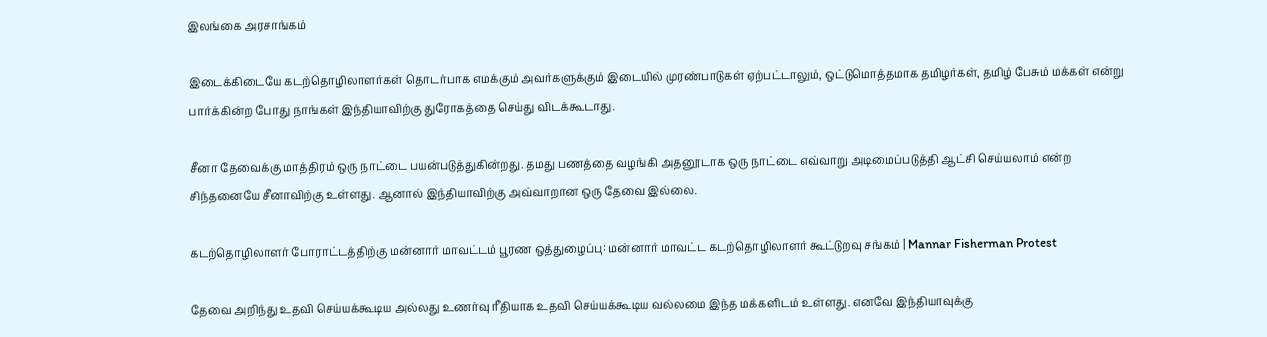இலங்கை அரசாங்கம்

இடைக்கிடையே கடற்தொழிலாளர்கள் தொடர்பாக எமக்கும் அவர்களுக்கும் இடையில் முரண்பாடுகள் ஏற்பட்டாலும், ஒட்டுமொத்தமாக தமிழர்கள், தமிழ் பேசும் மக்கள் என்று பார்க்கின்ற போது நாங்கள் இந்தியாவிற்கு துரோகத்தை செய்து விடக்கூடாது.

சீனா தேவைக்கு மாத்திரம் ஒரு நாட்டை பயன்படுத்துகின்றது. தமது பணத்தை வழங்கி அதனூடாக ஒரு நாட்டை எவ்வாறு அடிமைப்படுத்தி ஆட்சி செய்யலாம் என்ற சிந்தனையே சீனாவிற்கு உள்ளது. ஆனால் இந்தியாவிற்கு அவ்வாறான ஒரு தேவை இல்லை.

கடற்தொழிலாளர் போராட்டத்திற்கு மன்னார் மாவட்டம் பூரண ஒத்துழைப்பு: மன்னார் மாவட்ட கடற்தொழிலாளர் கூட்டுறவு சங்கம் | Mannar Fisherman Protest

தேவை அறிந்து உதவி செய்யக்கூடிய அல்லது உணர்வு ரீதியாக உதவி செய்யக்கூடிய வல்லமை இந்த மக்களிடம் உள்ளது. எனவே இந்தியாவுக்கு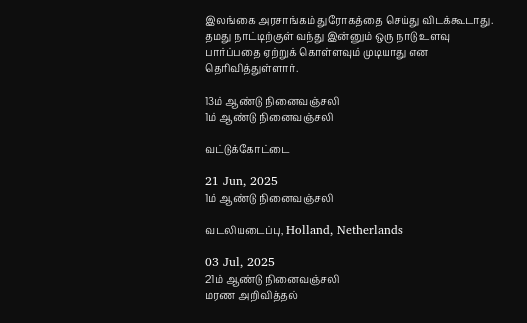இலங்கை அரசாங்கம் துரோகத்தை செய்து விடக்கூடாது. தமது நாட்டிற்குள் வந்து இன்னும் ஒரு நாடு உளவு பார்ப்பதை ஏற்றுக் கொள்ளவும் முடியாது என தெரிவித்துள்ளார்.

13ம் ஆண்டு நினைவஞ்சலி
1ம் ஆண்டு நினைவஞ்சலி

வட்டுக்கோட்டை

21 Jun, 2025
1ம் ஆண்டு நினைவஞ்சலி

வடலியடைப்பு, Holland, Netherlands

03 Jul, 2025
21ம் ஆண்டு நினைவஞ்சலி
மரண அறிவித்தல்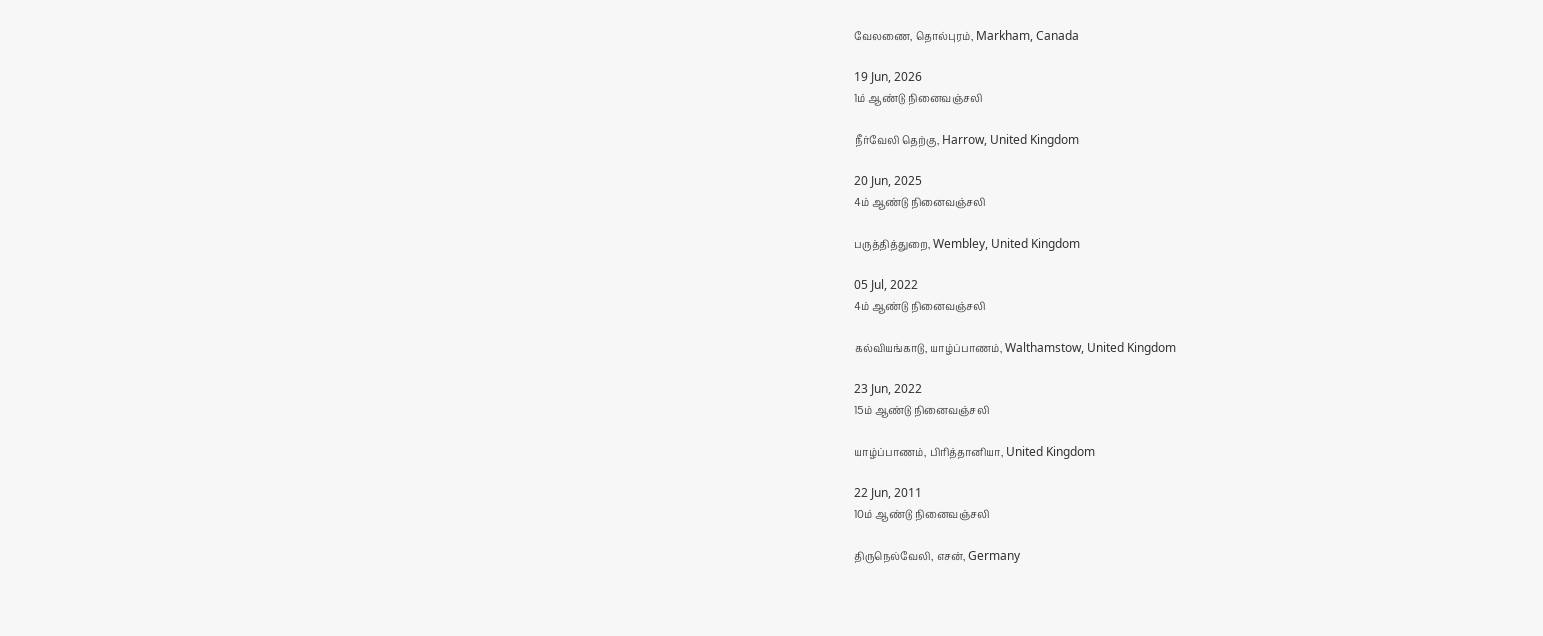வேலணை, தொல்புரம், Markham, Canada

19 Jun, 2026
1ம் ஆண்டு நினைவஞ்சலி

நீர்வேலி தெற்கு, Harrow, United Kingdom

20 Jun, 2025
4ம் ஆண்டு நினைவஞ்சலி

பருத்தித்துறை, Wembley, United Kingdom

05 Jul, 2022
4ம் ஆண்டு நினைவஞ்சலி

கல்வியங்காடு, யாழ்ப்பாணம், Walthamstow, United Kingdom

23 Jun, 2022
15ம் ஆண்டு நினைவஞ்சலி

யாழ்ப்பாணம், பிரித்தானியா, United Kingdom

22 Jun, 2011
10ம் ஆண்டு நினைவஞ்சலி

திருநெல்வேலி, எசன், Germany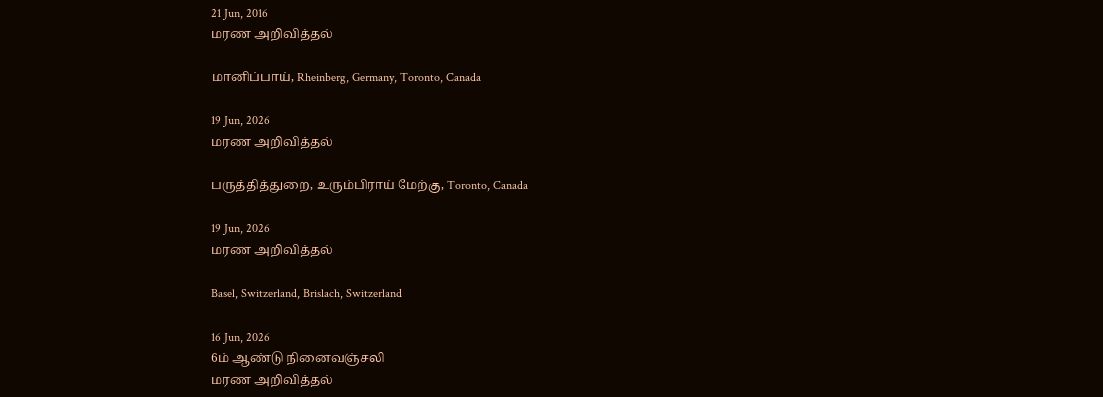21 Jun, 2016
மரண அறிவித்தல்

மானிப்பாய், Rheinberg, Germany, Toronto, Canada

19 Jun, 2026
மரண அறிவித்தல்

பருத்தித்துறை, உரும்பிராய் மேற்கு, Toronto, Canada

19 Jun, 2026
மரண அறிவித்தல்

Basel, Switzerland, Brislach, Switzerland

16 Jun, 2026
6ம் ஆண்டு நினைவஞ்சலி
மரண அறிவித்தல்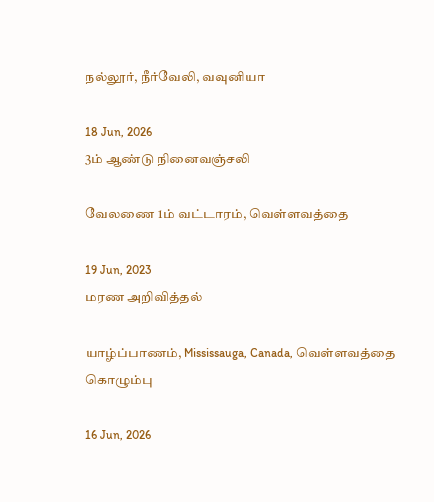நல்லூர், நீர்வேலி, வவுனியா

18 Jun, 2026
3ம் ஆண்டு நினைவஞ்சலி

வேலணை 1ம் வட்டாரம், வெள்ளவத்தை

19 Jun, 2023
மரண அறிவித்தல்

யாழ்ப்பாணம், Mississauga, Canada, வெள்ளவத்தை கொழும்பு

16 Jun, 2026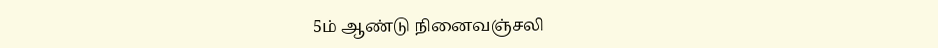5ம் ஆண்டு நினைவஞ்சலி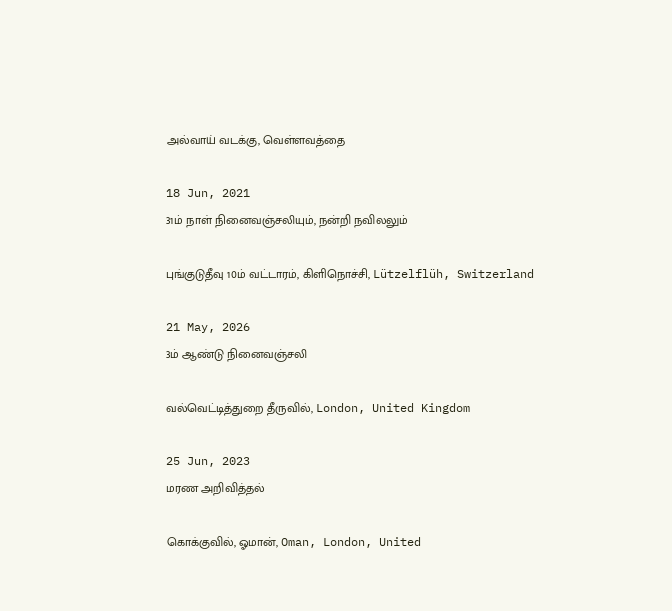அல்வாய் வடக்கு, வெள்ளவத்தை

18 Jun, 2021
31ம் நாள் நினைவஞ்சலியும், நன்றி நவிலலும்

புங்குடுதீவு 10ம் வட்டாரம், கிளிநொச்சி, Lützelflüh, Switzerland

21 May, 2026
3ம் ஆண்டு நினைவஞ்சலி

வல்வெட்டித்துறை தீருவில், London, United Kingdom

25 Jun, 2023
மரண அறிவித்தல்

கொக்குவில், ஓமான், Oman, London, United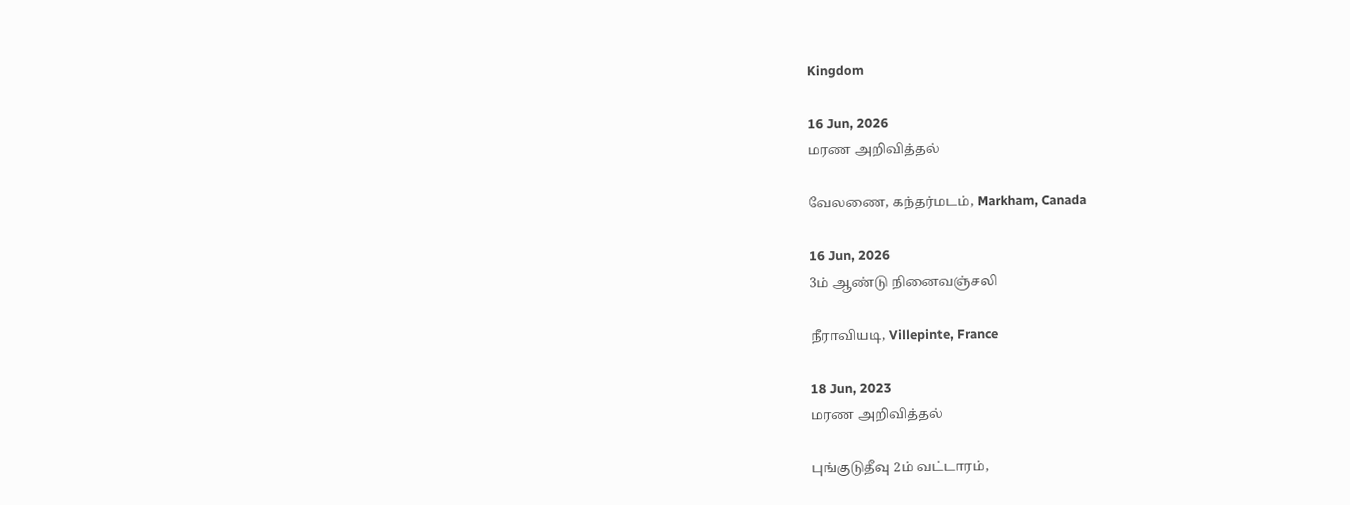Kingdom

16 Jun, 2026
மரண அறிவித்தல்

வேலணை, கந்தர்மடம், Markham, Canada

16 Jun, 2026
3ம் ஆண்டு நினைவஞ்சலி

நீராவியடி, Villepinte, France

18 Jun, 2023
மரண அறிவித்தல்

புங்குடுதீவு 2ம் வட்டாரம்,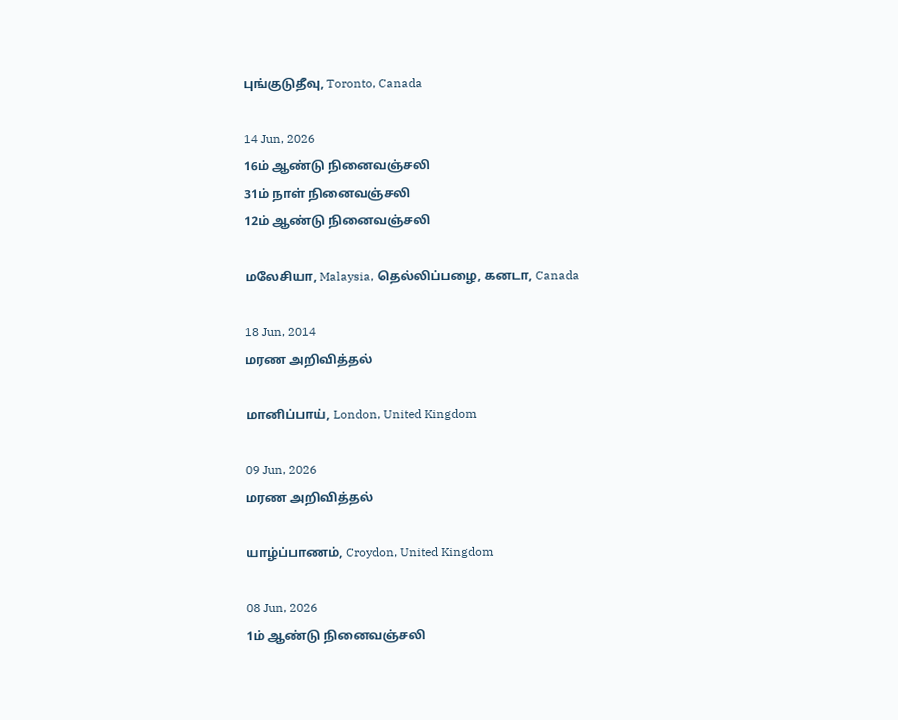புங்குடுதீவு, Toronto, Canada

14 Jun, 2026
16ம் ஆண்டு நினைவஞ்சலி
31ம் நாள் நினைவஞ்சலி
12ம் ஆண்டு நினைவஞ்சலி

மலேசியா, Malaysia, தெல்லிப்பழை, கனடா, Canada

18 Jun, 2014
மரண அறிவித்தல்

மானிப்பாய், London, United Kingdom

09 Jun, 2026
மரண அறிவித்தல்

யாழ்ப்பாணம், Croydon, United Kingdom

08 Jun, 2026
1ம் ஆண்டு நினைவஞ்சலி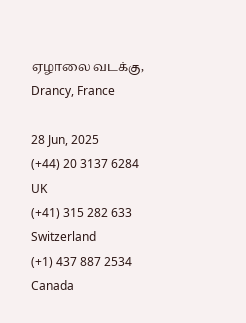ஏழாலை வடக்கு, Drancy, France

28 Jun, 2025
(+44) 20 3137 6284
UK
(+41) 315 282 633
Switzerland
(+1) 437 887 2534
Canada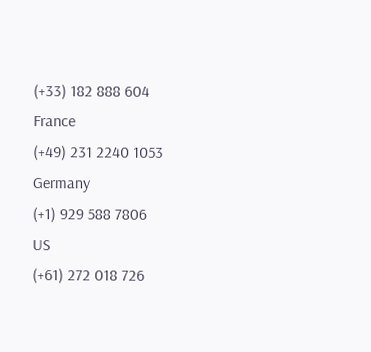(+33) 182 888 604
France
(+49) 231 2240 1053
Germany
(+1) 929 588 7806
US
(+61) 272 018 726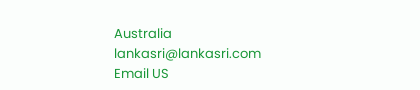Australia
lankasri@lankasri.com
Email US